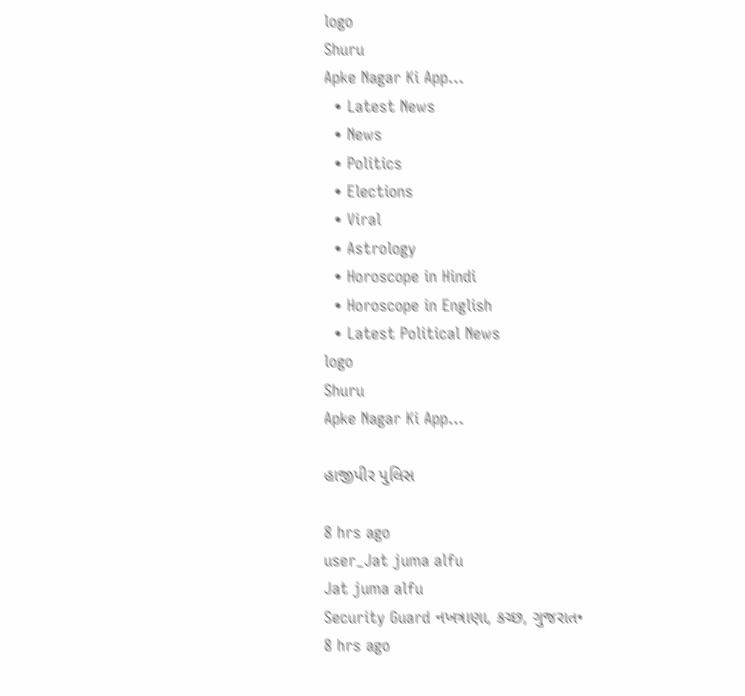logo
Shuru
Apke Nagar Ki App…
  • Latest News
  • News
  • Politics
  • Elections
  • Viral
  • Astrology
  • Horoscope in Hindi
  • Horoscope in English
  • Latest Political News
logo
Shuru
Apke Nagar Ki App…

હાજીપીર પુલિસ

8 hrs ago
user_Jat juma alfu
Jat juma alfu
Security Guard નખત્રાણા, કચ્છ, ગુજરાત•
8 hrs ago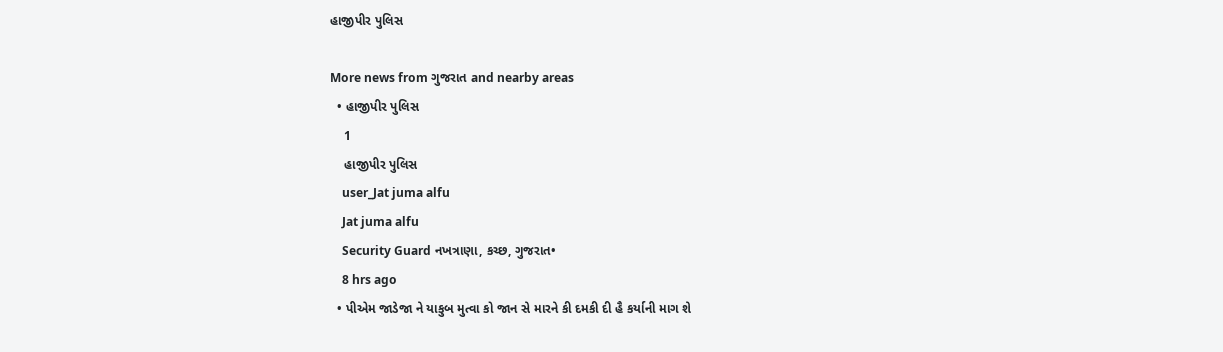હાજીપીર પુલિસ

More news from ગુજરાત and nearby areas
  • હાજીપીર પુલિસ
    1
    હાજીપીર પુલિસ
    user_Jat juma alfu
    Jat juma alfu
    Security Guard નખત્રાણા, કચ્છ, ગુજરાત•
    8 hrs ago
  • પીએમ જાડેજા ને યાકુબ મુત્વા કો જાન સે મારને કી દમકી દી હૈ કર્યાની માગ શે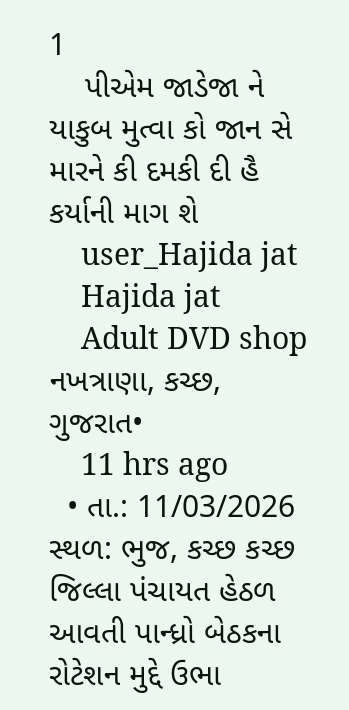1
    પીએમ જાડેજા ને યાકુબ મુત્વા કો જાન સે મારને કી દમકી દી હૈ કર્યાની માગ શે
    user_Hajida jat
    Hajida jat
    Adult DVD shop નખત્રાણા, કચ્છ, ગુજરાત•
    11 hrs ago
  • તા.: 11/03/2026 સ્થળ: ભુજ, કચ્છ કચ્છ જિલ્લા પંચાયત હેઠળ આવતી પાન્ધ્રો બેઠકના રોટેશન મુદ્દે ઉભા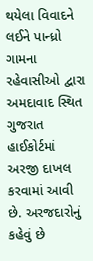થયેલા વિવાદને લઈને પાન્ધ્રો ગામના રહેવાસીઓ દ્વારા અમદાવાદ સ્થિત ગુજરાત હાઈકોર્ટમાં અરજી દાખલ કરવામાં આવી છે. અરજદારોનું કહેવું છે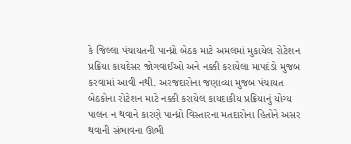કે જિલ્લા પંચાયતની પાન્ધ્રો બેઠક માટે અમલમાં મુકાયેલ રોટેશન પ્રક્રિયા કાયદેસર જોગવાઈઓ અને નક્કી કરાયેલા માપદંડો મુજબ કરવામાં આવી નથી. અરજદારોના જણાવ્યા મુજબ પંચાયત બેઠકોના રોટેશન માટે નક્કી કરાયેલ કાયદાકીય પ્રક્રિયાનું યોગ્ય પાલન ન થવાને કારણે પાન્ધ્રો વિસ્તારના મતદારોના હિતોને અસર થવાની સંભાવના ઊભી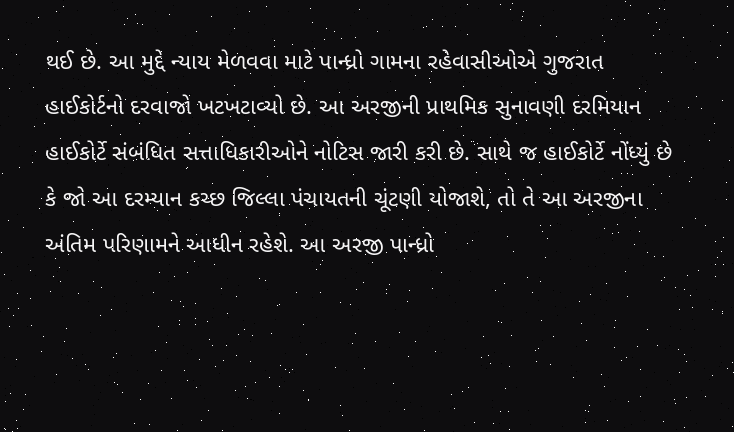થઈ છે. આ મુદ્દે ન્યાય મેળવવા માટે પાન્ધ્રો ગામના રહેવાસીઓએ ગુજરાત હાઈકોર્ટનો દરવાજો ખટખટાવ્યો છે. આ અરજીની પ્રાથમિક સુનાવણી દરમિયાન હાઈકોર્ટે સંબંધિત સત્તાધિકારીઓને નોટિસ જારી કરી છે. સાથે જ હાઈકોર્ટે નોંધ્યું છે કે જો આ દરમ્યાન કચ્છ જિલ્લા પંચાયતની ચૂંટણી યોજાશે, તો તે આ અરજીના અંતિમ પરિણામને આધીન રહેશે. આ અરજી પાન્ધ્રો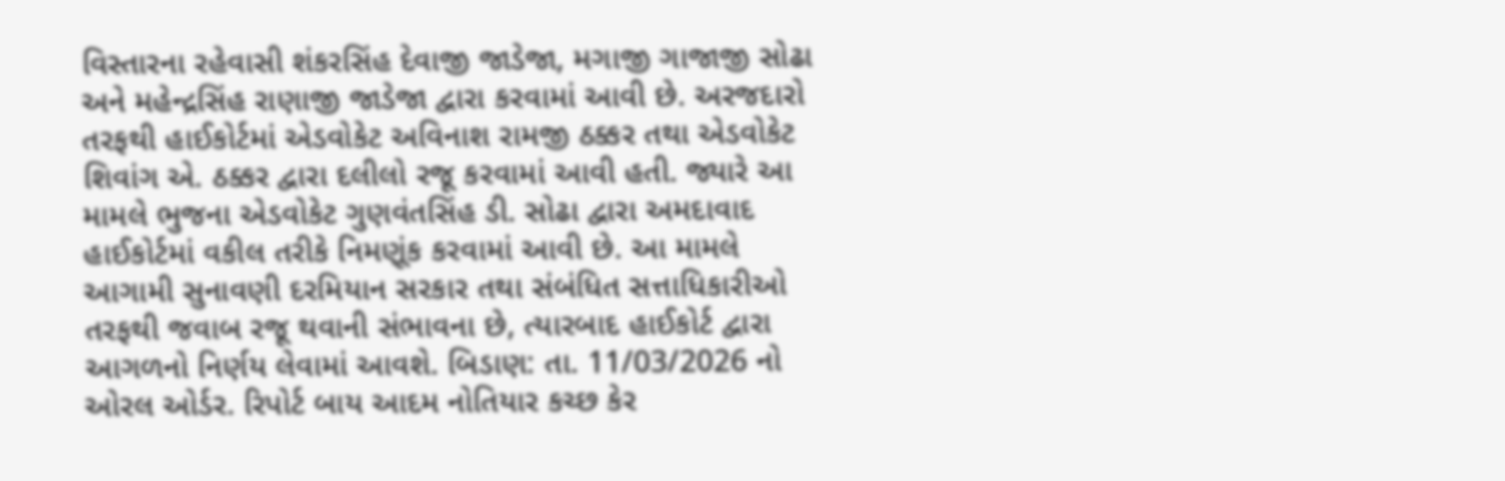વિસ્તારના રહેવાસી શંકરસિંહ દેવાજી જાડેજા, મગાજી ગાજાજી સોઢા અને મહેન્દ્રસિંહ રાણાજી જાડેજા દ્વારા કરવામાં આવી છે. અરજદારો તરફથી હાઈકોર્ટમાં એડવોકેટ અવિનાશ રામજી ઠક્કર તથા એડવોકેટ શિવાંગ એ. ઠક્કર દ્વારા દલીલો રજૂ કરવામાં આવી હતી. જ્યારે આ મામલે ભુજના એડવોકેટ ગુણવંતસિંહ ડી. સોઢા દ્વારા અમદાવાદ હાઈકોર્ટમાં વકીલ તરીકે નિમણૂંક કરવામાં આવી છે. આ મામલે આગામી સુનાવણી દરમિયાન સરકાર તથા સંબંધિત સત્તાધિકારીઓ તરફથી જવાબ રજૂ થવાની સંભાવના છે, ત્યારબાદ હાઈકોર્ટ દ્વારા આગળનો નિર્ણય લેવામાં આવશે. બિડાણ: તા. 11/03/2026 નો ઓરલ ઓર્ડર. રિપોર્ટ બાય આદમ નોતિયાર કચ્છ કેર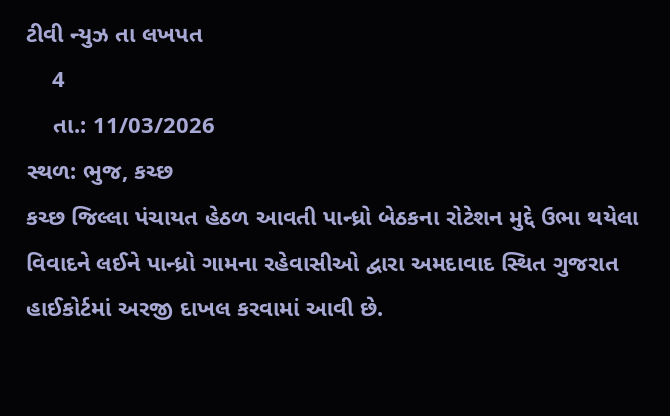ટીવી ન્યુઝ તા લખપત
    4
    તા.: 11/03/2026
સ્થળ: ભુજ, કચ્છ
કચ્છ જિલ્લા પંચાયત હેઠળ આવતી પાન્ધ્રો બેઠકના રોટેશન મુદ્દે ઉભા થયેલા વિવાદને લઈને પાન્ધ્રો ગામના રહેવાસીઓ દ્વારા અમદાવાદ સ્થિત ગુજરાત હાઈકોર્ટમાં અરજી દાખલ કરવામાં આવી છે.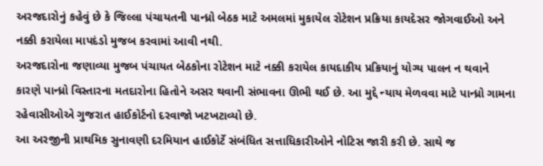અરજદારોનું કહેવું છે કે જિલ્લા પંચાયતની પાન્ધ્રો બેઠક માટે અમલમાં મુકાયેલ રોટેશન પ્રક્રિયા કાયદેસર જોગવાઈઓ અને નક્કી કરાયેલા માપદંડો મુજબ કરવામાં આવી નથી.
અરજદારોના જણાવ્યા મુજબ પંચાયત બેઠકોના રોટેશન માટે નક્કી કરાયેલ કાયદાકીય પ્રક્રિયાનું યોગ્ય પાલન ન થવાને કારણે પાન્ધ્રો વિસ્તારના મતદારોના હિતોને અસર થવાની સંભાવના ઊભી થઈ છે. આ મુદ્દે ન્યાય મેળવવા માટે પાન્ધ્રો ગામના રહેવાસીઓએ ગુજરાત હાઈકોર્ટનો દરવાજો ખટખટાવ્યો છે.
આ અરજીની પ્રાથમિક સુનાવણી દરમિયાન હાઈકોર્ટે સંબંધિત સત્તાધિકારીઓને નોટિસ જારી કરી છે. સાથે જ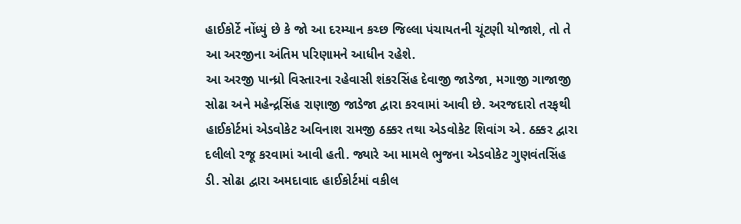હાઈકોર્ટે નોંધ્યું છે કે જો આ દરમ્યાન કચ્છ જિલ્લા પંચાયતની ચૂંટણી યોજાશે, તો તે આ અરજીના અંતિમ પરિણામને આધીન રહેશે.
આ અરજી પાન્ધ્રો વિસ્તારના રહેવાસી શંકરસિંહ દેવાજી જાડેજા, મગાજી ગાજાજી સોઢા અને મહેન્દ્રસિંહ રાણાજી જાડેજા દ્વારા કરવામાં આવી છે. અરજદારો તરફથી હાઈકોર્ટમાં એડવોકેટ અવિનાશ રામજી ઠક્કર તથા એડવોકેટ શિવાંગ એ. ઠક્કર દ્વારા દલીલો રજૂ કરવામાં આવી હતી. જ્યારે આ મામલે ભુજના એડવોકેટ ગુણવંતસિંહ ડી. સોઢા દ્વારા અમદાવાદ હાઈકોર્ટમાં વકીલ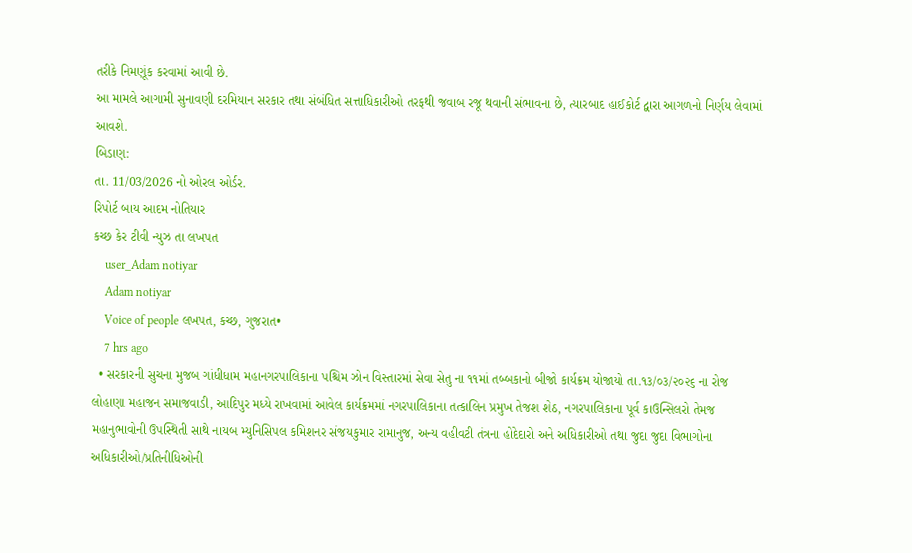તરીકે નિમણૂંક કરવામાં આવી છે.
આ મામલે આગામી સુનાવણી દરમિયાન સરકાર તથા સંબંધિત સત્તાધિકારીઓ તરફથી જવાબ રજૂ થવાની સંભાવના છે, ત્યારબાદ હાઈકોર્ટ દ્વારા આગળનો નિર્ણય લેવામાં આવશે.
બિડાણ:
તા. 11/03/2026 નો ઓરલ ઓર્ડર.
રિપોર્ટ બાય આદમ નોતિયાર
કચ્છ કેર ટીવી ન્યુઝ તા લખપત
    user_Adam notiyar
    Adam notiyar
    Voice of people લખપત, કચ્છ, ગુજરાત•
    7 hrs ago
  • સરકારની સુચના મુજબ ગાંધીધામ મહાનગરપાલિકાના પશ્ચિમ ઝોન વિસ્તારમાં સેવા સેતુ ના ૧૧માં તબ્બકાનો બીજો કાર્યક્રમ યોજાયો તા.૧૩/૦૩/૨૦૨૬ ના રોજ લોહાણા મહાજન સમાજવાડી, આદિપુર મધ્યે રાખવામાં આવેલ કાર્યક્રમમાં નગરપાલિકાના તત્કાલિન પ્રમુખ તેજશ શેઠ, નગરપાલિકાના પૂર્વ કાઉન્સિલરો તેમજ મહાનુભાવોની ઉપસ્થિતી સાથે નાયબ મ્યુનિસિપલ કમિશનર સંજયકુમાર રામાનુજ, અન્ય વહીવટી તંત્રના હોદેદારો અને અધિકારીઓ તથા જુદા જુદા વિભાગોના અધિકારીઓ/પ્રતિનીધિઓની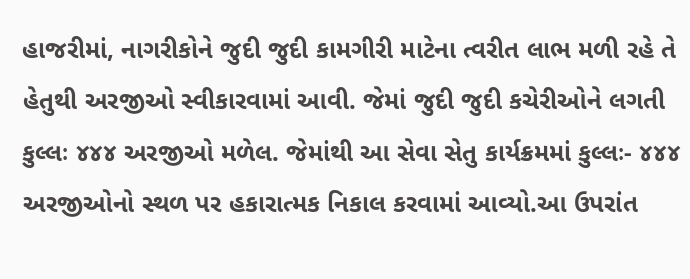હાજરીમાં, નાગરીકોને જુદી જુદી કામગીરી માટેના ત્વરીત લાભ મળી રહે તે હેતુથી અરજીઓ સ્વીકારવામાં આવી. જેમાં જુદી જુદી કચેરીઓને લગતી કુલ્લઃ ૪૪૪ અરજીઓ મળેલ. જેમાંથી આ સેવા સેતુ કાર્યક્રમમાં કુલ્લઃ- ૪૪૪ અરજીઓનો સ્થળ પર હકારાત્મક નિકાલ કરવામાં આવ્યો.આ ઉપરાંત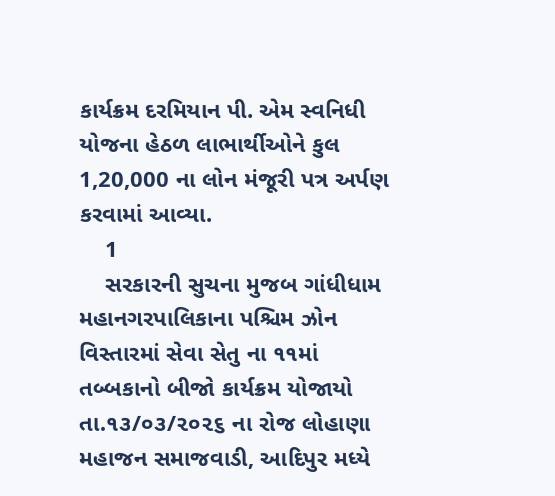કાર્યક્રમ દરમિયાન પી. એમ સ્વનિધી યોજના હેઠળ લાભાર્થીઓને કુલ 1,20,000 ના લોન મંજૂરી પત્ર અર્પણ કરવામાં આવ્યા.
    1
    સરકારની સુચના મુજબ ગાંધીધામ મહાનગરપાલિકાના પશ્ચિમ ઝોન વિસ્તારમાં સેવા સેતુ ના ૧૧માં તબ્બકાનો બીજો કાર્યક્રમ યોજાયો તા.૧૩/૦૩/૨૦૨૬ ના રોજ લોહાણા મહાજન સમાજવાડી, આદિપુર મધ્યે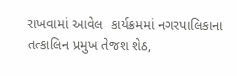રાખવામાં આવેલ  કાર્યક્રમમાં નગરપાલિકાના તત્કાલિન પ્રમુખ તેજશ શેઠ,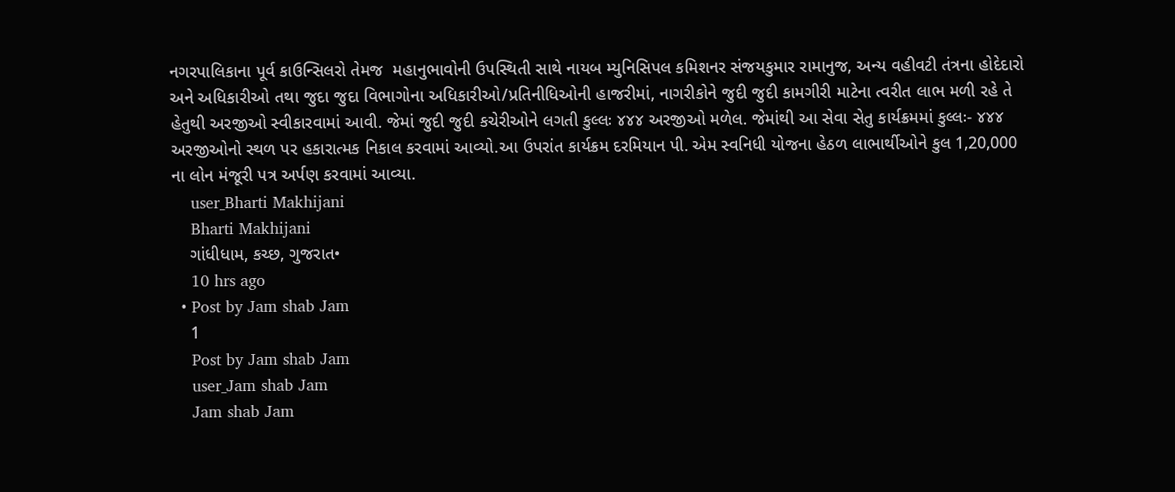નગરપાલિકાના પૂર્વ કાઉન્સિલરો તેમજ  મહાનુભાવોની ઉપસ્થિતી સાથે નાયબ મ્યુનિસિપલ કમિશનર સંજયકુમાર રામાનુજ, અન્ય વહીવટી તંત્રના હોદેદારો અને અધિકારીઓ તથા જુદા જુદા વિભાગોના અધિકારીઓ/પ્રતિનીધિઓની હાજરીમાં, નાગરીકોને જુદી જુદી કામગીરી માટેના ત્વરીત લાભ મળી રહે તે હેતુથી અરજીઓ સ્વીકારવામાં આવી. જેમાં જુદી જુદી કચેરીઓને લગતી કુલ્લઃ ૪૪૪ અરજીઓ મળેલ. જેમાંથી આ સેવા સેતુ કાર્યક્રમમાં કુલ્લઃ- ૪૪૪ અરજીઓનો સ્થળ પર હકારાત્મક નિકાલ કરવામાં આવ્યો.આ ઉપરાંત કાર્યક્રમ દરમિયાન પી. એમ સ્વનિધી યોજના હેઠળ લાભાર્થીઓને કુલ 1,20,000 ના લોન મંજૂરી પત્ર અર્પણ કરવામાં આવ્યા.
    user_Bharti Makhijani
    Bharti Makhijani
    ગાંધીધામ, કચ્છ, ગુજરાત•
    10 hrs ago
  • Post by Jam shab Jam
    1
    Post by Jam shab Jam
    user_Jam shab Jam
    Jam shab Jam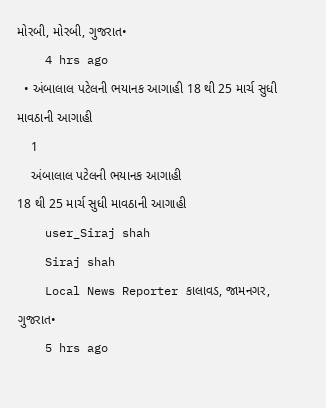મોરબી, મોરબી, ગુજરાત•
    4 hrs ago
  • અંબાલાલ પટેલની ભયાનક આગાહી 18 થી 25 માર્ચ સુધી માવઠાની આગાહી
    1
    અંબાલાલ પટેલની ભયાનક આગાહી
18 થી 25 માર્ચ સુધી માવઠાની આગાહી
    user_Siraj shah
    Siraj shah
    Local News Reporter કાલાવડ, જામનગર, ગુજરાત•
    5 hrs ago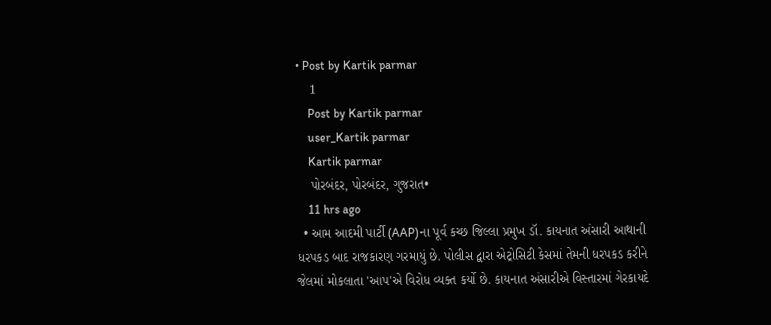• Post by Kartik parmar
    1
    Post by Kartik parmar
    user_Kartik parmar
    Kartik parmar
    પોરબંદર, પોરબંદર, ગુજરાત•
    11 hrs ago
  • આમ આદમી પાર્ટી (AAP)ના પૂર્વ કચ્છ જિલ્લા પ્રમુખ ડૉ. કાયનાત અંસારી આથાની ધરપકડ બાદ રાજકારણ ગરમાયું છે. પોલીસ દ્વારા એટ્રોસિટી કેસમાં તેમની ધરપકડ કરીને જેલમાં મોકલાતા 'આપ'એ વિરોધ વ્યક્ત કર્યો છે. કાયનાત અંસારીએ વિસ્તારમાં ગેરકાયદે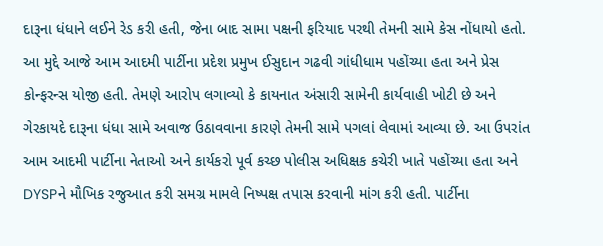દારૂના ધંધાને લઈને રેડ કરી હતી, જેના બાદ સામા પક્ષની ફરિયાદ પરથી તેમની સામે કેસ નોંધાયો હતો. આ મુદ્દે આજે આમ આદમી પાર્ટીના પ્રદેશ પ્રમુખ ઈસુદાન ગઢવી ગાંધીધામ પહોંચ્યા હતા અને પ્રેસ કોન્ફરન્સ યોજી હતી. તેમણે આરોપ લગાવ્યો કે કાયનાત અંસારી સામેની કાર્યવાહી ખોટી છે અને ગેરકાયદે દારૂના ધંધા સામે અવાજ ઉઠાવવાના કારણે તેમની સામે પગલાં લેવામાં આવ્યા છે. આ ઉપરાંત આમ આદમી પાર્ટીના નેતાઓ અને કાર્યકરો પૂર્વ કચ્છ પોલીસ અધિક્ષક કચેરી ખાતે પહોંચ્યા હતા અને DYSPને મૌખિક રજુઆત કરી સમગ્ર મામલે નિષ્પક્ષ તપાસ કરવાની માંગ કરી હતી. પાર્ટીના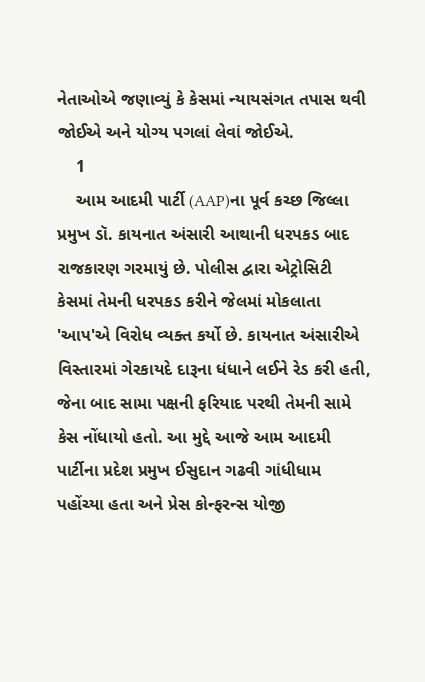નેતાઓએ જણાવ્યું કે કેસમાં ન્યાયસંગત તપાસ થવી જોઈએ અને યોગ્ય પગલાં લેવાં જોઈએ.
    1
    આમ આદમી પાર્ટી (AAP)ના પૂર્વ કચ્છ જિલ્લા પ્રમુખ ડૉ. કાયનાત અંસારી આથાની ધરપકડ બાદ રાજકારણ ગરમાયું છે. પોલીસ દ્વારા એટ્રોસિટી કેસમાં તેમની ધરપકડ કરીને જેલમાં મોકલાતા 'આપ'એ વિરોધ વ્યક્ત કર્યો છે. કાયનાત અંસારીએ વિસ્તારમાં ગેરકાયદે દારૂના ધંધાને લઈને રેડ કરી હતી, જેના બાદ સામા પક્ષની ફરિયાદ પરથી તેમની સામે કેસ નોંધાયો હતો. આ મુદ્દે આજે આમ આદમી પાર્ટીના પ્રદેશ પ્રમુખ ઈસુદાન ગઢવી ગાંધીધામ પહોંચ્યા હતા અને પ્રેસ કોન્ફરન્સ યોજી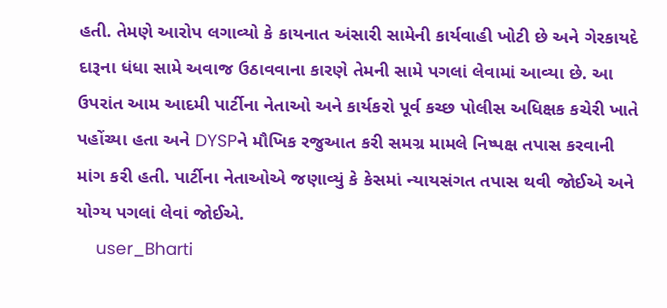હતી. તેમણે આરોપ લગાવ્યો કે કાયનાત અંસારી સામેની કાર્યવાહી ખોટી છે અને ગેરકાયદે દારૂના ધંધા સામે અવાજ ઉઠાવવાના કારણે તેમની સામે પગલાં લેવામાં આવ્યા છે. આ ઉપરાંત આમ આદમી પાર્ટીના નેતાઓ અને કાર્યકરો પૂર્વ કચ્છ પોલીસ અધિક્ષક કચેરી ખાતે પહોંચ્યા હતા અને DYSPને મૌખિક રજુઆત કરી સમગ્ર મામલે નિષ્પક્ષ તપાસ કરવાની માંગ કરી હતી. પાર્ટીના નેતાઓએ જણાવ્યું કે કેસમાં ન્યાયસંગત તપાસ થવી જોઈએ અને યોગ્ય પગલાં લેવાં જોઈએ.
    user_Bharti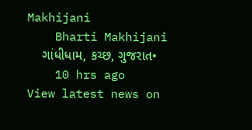Makhijani
    Bharti Makhijani
    ગાંધીધામ, કચ્છ, ગુજરાત•
    10 hrs ago
View latest news on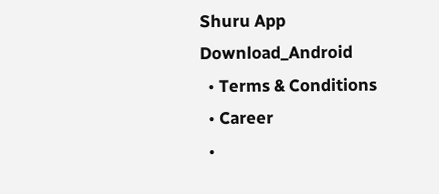Shuru App
Download_Android
  • Terms & Conditions
  • Career
  •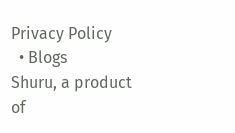Privacy Policy
  • Blogs
Shuru, a product of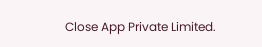Close App Private Limited.